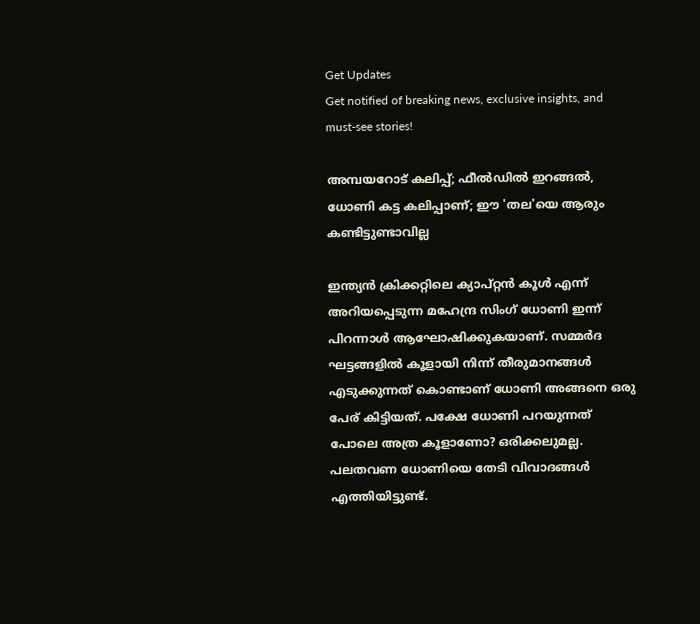Get Updates
Get notified of breaking news, exclusive insights, and must-see stories!

അമ്പയറോട് കലിപ്പ്; ഫീല്‍ഡില്‍ ഇറങ്ങല്‍, ധോണി കട്ട കലിപ്പാണ്; ഈ 'തല'യെ ആരും കണ്ടിട്ടുണ്ടാവില്ല

ഇന്ത്യന്‍ ക്രിക്കറ്റിലെ ക്യാപ്റ്റന്‍ കൂള്‍ എന്ന് അറിയപ്പെടുന്ന മഹേന്ദ്ര സിംഗ് ധോണി ഇന്ന് പിറന്നാള്‍ ആഘോഷിക്കുകയാണ്. സമ്മര്‍ദ ഘട്ടങ്ങളില്‍ കൂളായി നിന്ന് തീരുമാനങ്ങള്‍ എടുക്കുന്നത് കൊണ്ടാണ് ധോണി അങ്ങനെ ഒരു പേര് കിട്ടിയത്. പക്ഷേ ധോണി പറയുന്നത് പോലെ അത്ര കൂളാണോ? ഒരിക്കലുമല്ല. പലതവണ ധോണിയെ തേടി വിവാദങ്ങള്‍ എത്തിയിട്ടുണ്ട്.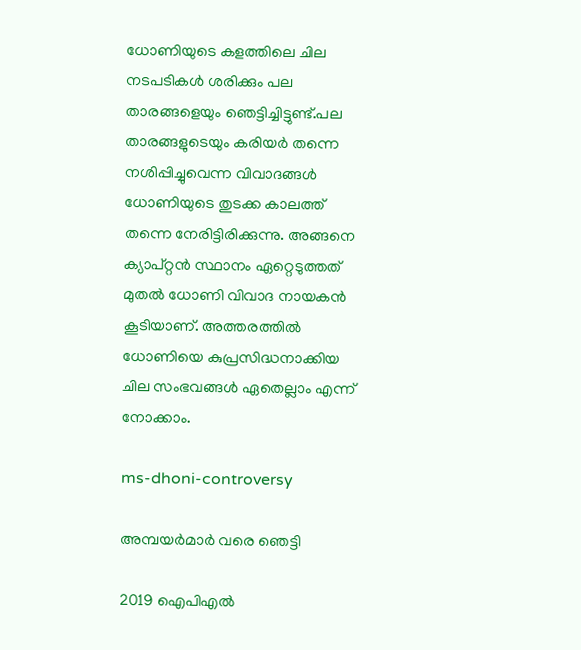ധോണിയുടെ കളത്തിലെ ചില നടപടികള്‍ ശരിക്കും പല താരങ്ങളെയും ഞെട്ടിച്ചിട്ടുണ്ട്.പല താരങ്ങളുടെയും കരിയര്‍ തന്നെ നശിപ്പിച്ചുവെന്ന വിവാദങ്ങള്‍ ധോണിയുടെ തുടക്ക കാലത്ത് തന്നെ നേരിട്ടിരിക്കുന്നു. അങ്ങനെ ക്യാപ്റ്റന്‍ സ്ഥാനം ഏറ്റെടുത്തത് മുതല്‍ ധോണി വിവാദ നായകന്‍ കൂടിയാണ്. അത്തരത്തില്‍ ധോണിയെ കുപ്രസിദ്ധനാക്കിയ ചില സംഭവങ്ങള്‍ ഏതെല്ലാം എന്ന് നോക്കാം.

ms-dhoni-controversy

അമ്പയര്‍മാര്‍ വരെ ഞെട്ടി

2019 ഐപിഎല്‍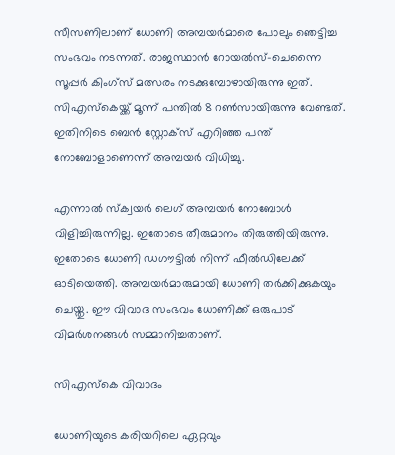സീസണിലാണ് ധോണി അമ്പയര്‍മാരെ പോലും ഞെട്ടിച്ച സംഭവം നടന്നത്. രാജസ്ഥാന്‍ റോയല്‍സ്-ചെന്നൈ സൂപ്പര്‍ കിംഗ്‌സ് മത്സരം നടക്കുമ്പോഴായിരുന്നു ഇത്. സിഎസ്‌കെയ്ക്ക് മൂന്ന് പന്തില്‍ 8 റണ്‍സായിരുന്നു വേണ്ടത്. ഇതിനിടെ ബെന്‍ സ്റ്റോക്‌സ് എറിഞ്ഞ പന്ത് നോബോളാണെന്ന് അമ്പയര്‍ വിധിച്ചു.

എന്നാല്‍ സ്‌ക്വയര്‍ ലെഗ് അമ്പയര്‍ നോബോള്‍ വിളിച്ചിരുന്നില്ല. ഇതോടെ തീരുമാനം തിരുത്തിയിരുന്നു. ഇതോടെ ധോണി ഡഗൗട്ടില്‍ നിന്ന് ഫീല്‍ഡിലേക്ക് ഓടിയെത്തി. അമ്പയര്‍മാരുമായി ധോണി തര്‍ക്കിക്കുകയും ചെയ്തു. ഈ വിവാദ സംഭവം ധോണിക്ക് ഒരുപാട് വിമര്‍ശനങ്ങള്‍ സമ്മാനിച്ചതാണ്.

സിഎസ്‌കെ വിവാദം

ധോണിയുടെ കരിയറിലെ ഏറ്റവും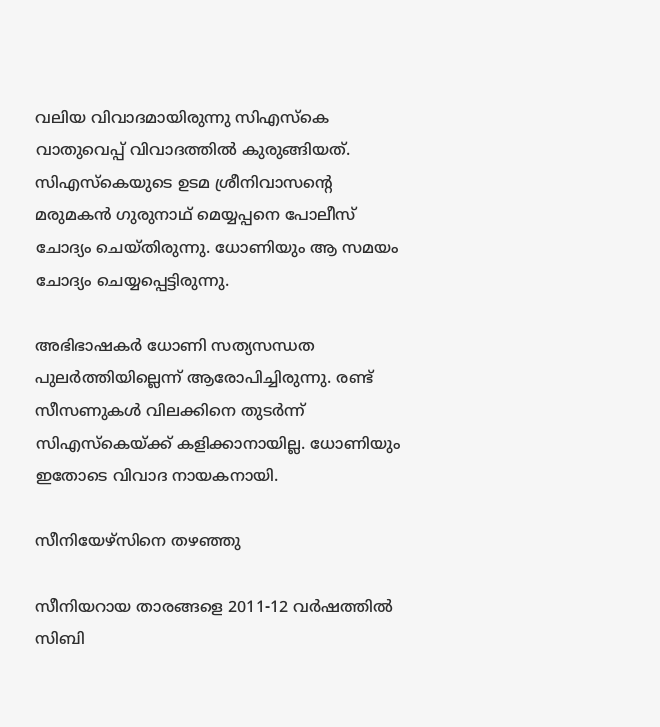വലിയ വിവാദമായിരുന്നു സിഎസ്‌കെ വാതുവെപ്പ് വിവാദത്തില്‍ കുരുങ്ങിയത്. സിഎസ്‌കെയുടെ ഉടമ ശ്രീനിവാസന്റെ മരുമകന്‍ ഗുരുനാഥ് മെയ്യപ്പനെ പോലീസ് ചോദ്യം ചെയ്തിരുന്നു. ധോണിയും ആ സമയം ചോദ്യം ചെയ്യപ്പെട്ടിരുന്നു.

അഭിഭാഷകര്‍ ധോണി സത്യസന്ധത പുലര്‍ത്തിയില്ലെന്ന് ആരോപിച്ചിരുന്നു. രണ്ട് സീസണുകള്‍ വിലക്കിനെ തുടര്‍ന്ന് സിഎസ്‌കെയ്ക്ക് കളിക്കാനായില്ല. ധോണിയും ഇതോടെ വിവാദ നായകനായി.

സീനിയേഴ്‌സിനെ തഴഞ്ഞു

സീനിയറായ താരങ്ങളെ 2011-12 വര്‍ഷത്തില്‍ സിബി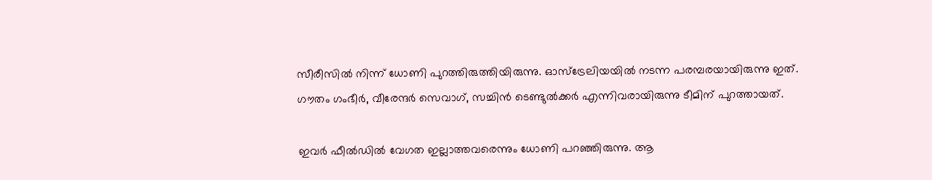സീരീസില്‍ നിന്ന് ധോണി പുറത്തിരുത്തിയിരുന്നു. ഓസ്‌ട്രേലിയയില്‍ നടന്ന പരമ്പരയായിരുന്നു ഇത്. ഗൗതം ഗംഭീര്‍, വീരേന്ദര്‍ സെവാഗ്, സച്ചിന്‍ ടെണ്ടുല്‍ക്കര്‍ എന്നിവരായിരുന്നു ടീമിന് പുറത്തായത്.

ഇവര്‍ ഫീല്‍ഡില്‍ വേഗത ഇല്ലാത്തവരെന്നും ധോണി പറഞ്ഞിരുന്നു. ആ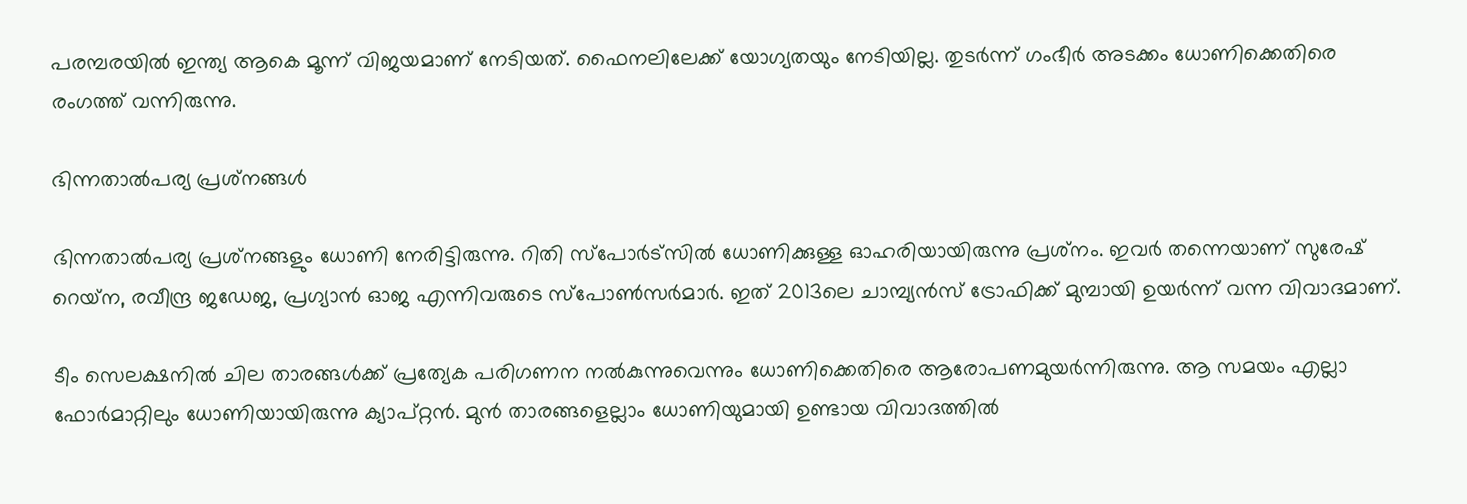പരമ്പരയില്‍ ഇന്ത്യ ആകെ മൂന്ന് വിജയമാണ് നേടിയത്. ഫൈനലിലേക്ക് യോഗ്യതയും നേടിയില്ല. തുടര്‍ന്ന് ഗംഭീര്‍ അടക്കം ധോണിക്കെതിരെ രംഗത്ത് വന്നിരുന്നു.

ഭിന്നതാല്‍പര്യ പ്രശ്‌നങ്ങള്‍

ഭിന്നതാല്‍പര്യ പ്രശ്‌നങ്ങളും ധോണി നേരിട്ടിരുന്നു. റിതി സ്‌പോര്‍ട്‌സില്‍ ധോണിക്കുള്ള ഓഹരിയായിരുന്നു പ്രശ്‌നം. ഇവര്‍ തന്നെയാണ് സുരേഷ് റെയ്‌ന, രവീന്ദ്ര ജഡേജ, പ്രഗ്യാന്‍ ഓജ എന്നിവരുടെ സ്‌പോണ്‍സര്‍മാര്‍. ഇത് 2013ലെ ചാമ്പ്യന്‍സ് ട്രോഫിക്ക് മുമ്പായി ഉയര്‍ന്ന് വന്ന വിവാദമാണ്.

ടീം സെലക്ഷനില്‍ ചില താരങ്ങള്‍ക്ക് പ്രത്യേക പരിഗണന നല്‍കുന്നുവെന്നും ധോണിക്കെതിരെ ആരോപണമുയര്‍ന്നിരുന്നു. ആ സമയം എല്ലാ ഫോര്‍മാറ്റിലും ധോണിയായിരുന്നു ക്യാപ്റ്റന്‍. മുന്‍ താരങ്ങളെല്ലാം ധോണിയുമായി ഉണ്ടായ വിവാദത്തില്‍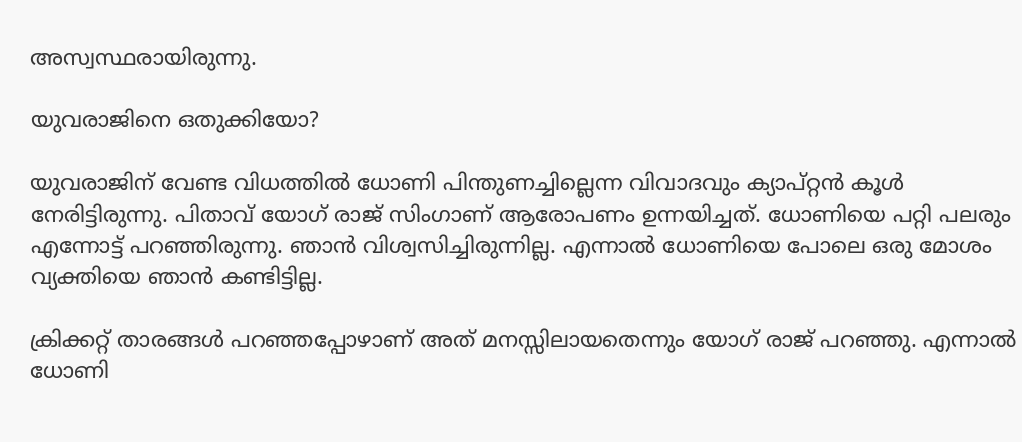അസ്വസ്ഥരായിരുന്നു.

യുവരാജിനെ ഒതുക്കിയോ?

യുവരാജിന് വേണ്ട വിധത്തില്‍ ധോണി പിന്തുണച്ചില്ലെന്ന വിവാദവും ക്യാപ്റ്റന്‍ കൂള്‍ നേരിട്ടിരുന്നു. പിതാവ് യോഗ് രാജ് സിംഗാണ് ആരോപണം ഉന്നയിച്ചത്. ധോണിയെ പറ്റി പലരും എന്നോട്ട് പറഞ്ഞിരുന്നു. ഞാന്‍ വിശ്വസിച്ചിരുന്നില്ല. എന്നാല്‍ ധോണിയെ പോലെ ഒരു മോശം വ്യക്തിയെ ഞാന്‍ കണ്ടിട്ടില്ല.

ക്രിക്കറ്റ് താരങ്ങള്‍ പറഞ്ഞപ്പോഴാണ് അത് മനസ്സിലായതെന്നും യോഗ് രാജ് പറഞ്ഞു. എന്നാല്‍ ധോണി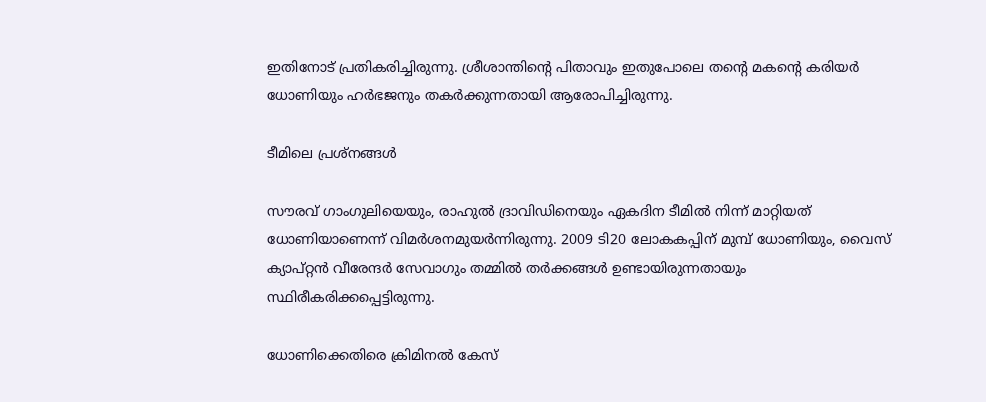ഇതിനോട് പ്രതികരിച്ചിരുന്നു. ശ്രീശാന്തിന്റെ പിതാവും ഇതുപോലെ തന്റെ മകന്റെ കരിയര്‍ ധോണിയും ഹര്‍ഭജനും തകര്‍ക്കുന്നതായി ആരോപിച്ചിരുന്നു.

ടീമിലെ പ്രശ്‌നങ്ങള്‍

സൗരവ് ഗാംഗുലിയെയും, രാഹുല്‍ ദ്രാവിഡിനെയും ഏകദിന ടീമില്‍ നിന്ന് മാറ്റിയത് ധോണിയാണെന്ന് വിമര്‍ശനമുയര്‍ന്നിരുന്നു. 2009 ടി20 ലോകകപ്പിന് മുമ്പ് ധോണിയും, വൈസ് ക്യാപ്റ്റന്‍ വീരേന്ദര്‍ സേവാഗും തമ്മില്‍ തര്‍ക്കങ്ങള്‍ ഉണ്ടായിരുന്നതായും സ്ഥിരീകരിക്കപ്പെട്ടിരുന്നു.

ധോണിക്കെതിരെ ക്രിമിനല്‍ കേസ്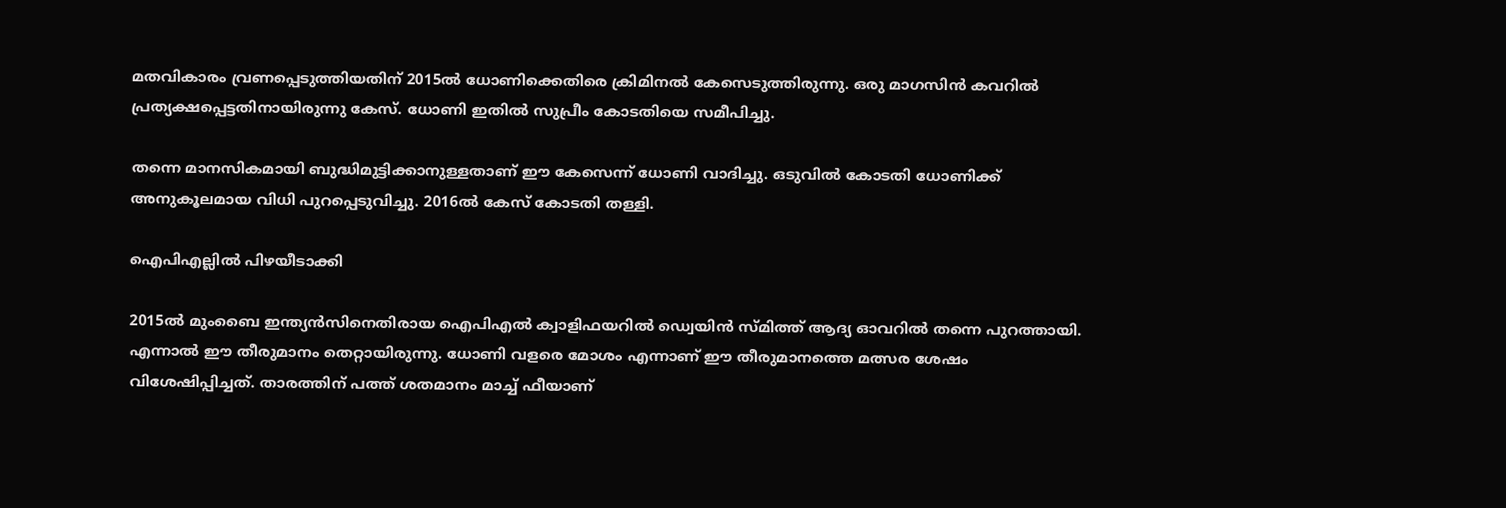മതവികാരം വ്രണപ്പെടുത്തിയതിന് 2015ല്‍ ധോണിക്കെതിരെ ക്രിമിനല്‍ കേസെടുത്തിരുന്നു. ഒരു മാഗസിന്‍ കവറില്‍ പ്രത്യക്ഷപ്പെട്ടതിനായിരുന്നു കേസ്. ധോണി ഇതില്‍ സുപ്രീം കോടതിയെ സമീപിച്ചു.

തന്നെ മാനസികമായി ബുദ്ധിമുട്ടിക്കാനുള്ളതാണ് ഈ കേസെന്ന് ധോണി വാദിച്ചു. ഒടുവില്‍ കോടതി ധോണിക്ക് അനുകൂലമായ വിധി പുറപ്പെടുവിച്ചു. 2016ല്‍ കേസ് കോടതി തള്ളി.

ഐപിഎല്ലില്‍ പിഴയീടാക്കി

2015ല്‍ മുംബൈ ഇന്ത്യന്‍സിനെതിരായ ഐപിഎല്‍ ക്വാളിഫയറില്‍ ഡ്വെയിന്‍ സ്മിത്ത് ആദ്യ ഓവറില്‍ തന്നെ പുറത്തായി. എന്നാല്‍ ഈ തീരുമാനം തെറ്റായിരുന്നു. ധോണി വളരെ മോശം എന്നാണ് ഈ തീരുമാനത്തെ മത്സര ശേഷം വിശേഷിപ്പിച്ചത്. താരത്തിന് പത്ത് ശതമാനം മാച്ച് ഫീയാണ്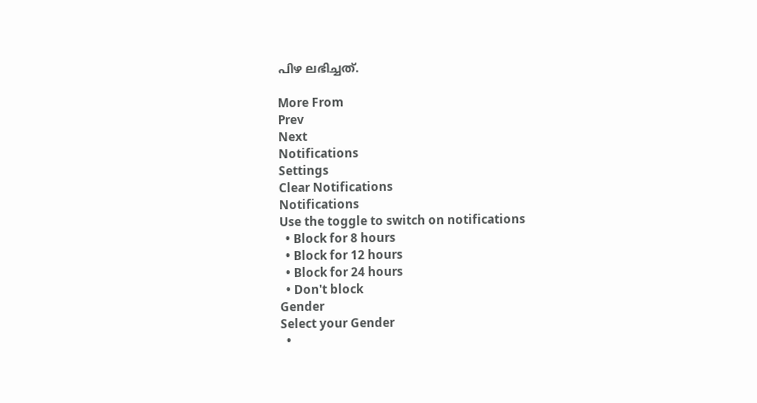പിഴ ലഭിച്ചത്.

More From
Prev
Next
Notifications
Settings
Clear Notifications
Notifications
Use the toggle to switch on notifications
  • Block for 8 hours
  • Block for 12 hours
  • Block for 24 hours
  • Don't block
Gender
Select your Gender
  •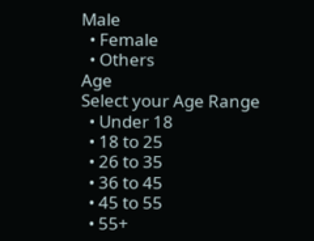Male
  • Female
  • Others
Age
Select your Age Range
  • Under 18
  • 18 to 25
  • 26 to 35
  • 36 to 45
  • 45 to 55
  • 55+